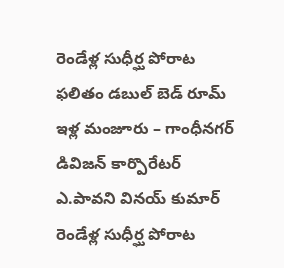రెండేళ్ల సుధీర్ఘ పోరాట ఫలితం డబుల్ బెడ్ రూమ్ ఇళ్ల మంజూరు – గాంధీనగర్ డివిజన్ కార్పొరేటర్ ఎ.పావని వినయ్ కుమార్
రెండేళ్ల సుధీర్ఘ పోరాట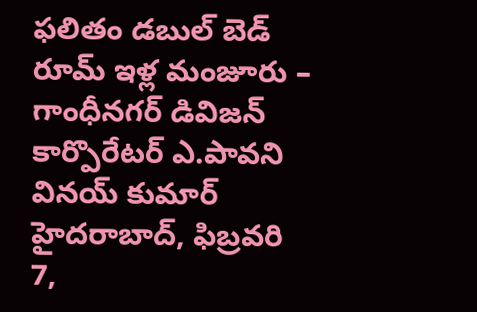ఫలితం డబుల్ బెడ్ రూమ్ ఇళ్ల మంజూరు – గాంధీనగర్ డివిజన్ కార్పొరేటర్ ఎ.పావని వినయ్ కుమార్ హైదరాబాద్, ఫిబ్రవరి 7,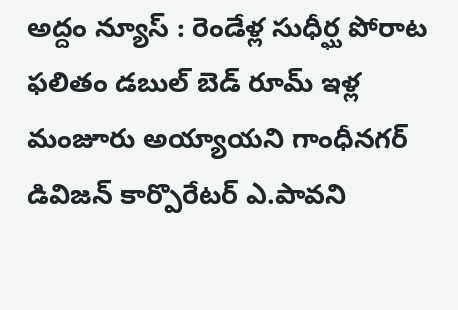అద్దం న్యూస్ : రెండేళ్ల సుధీర్ఘ పోరాట ఫలితం డబుల్ బెడ్ రూమ్ ఇళ్ల మంజూరు అయ్యాయని గాంధీనగర్ డివిజన్ కార్పొరేటర్ ఎ.పావని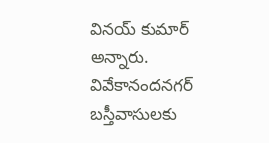వినయ్ కుమార్ అన్నారు. వివేకానందనగర్ బస్తీవాసులకు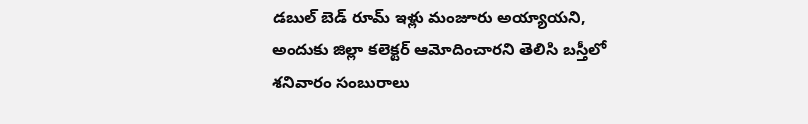డబుల్ బెడ్ రూమ్ ఇళ్లు మంజూరు అయ్యాయని, అందుకు జిల్లా కలెక్టర్ ఆమోదించారని తెలిసి బస్తీలో శనివారం సంబురాలు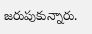జరుపుకున్నారు.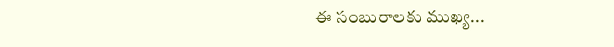ఈ సంబురాలకు ముఖ్య...